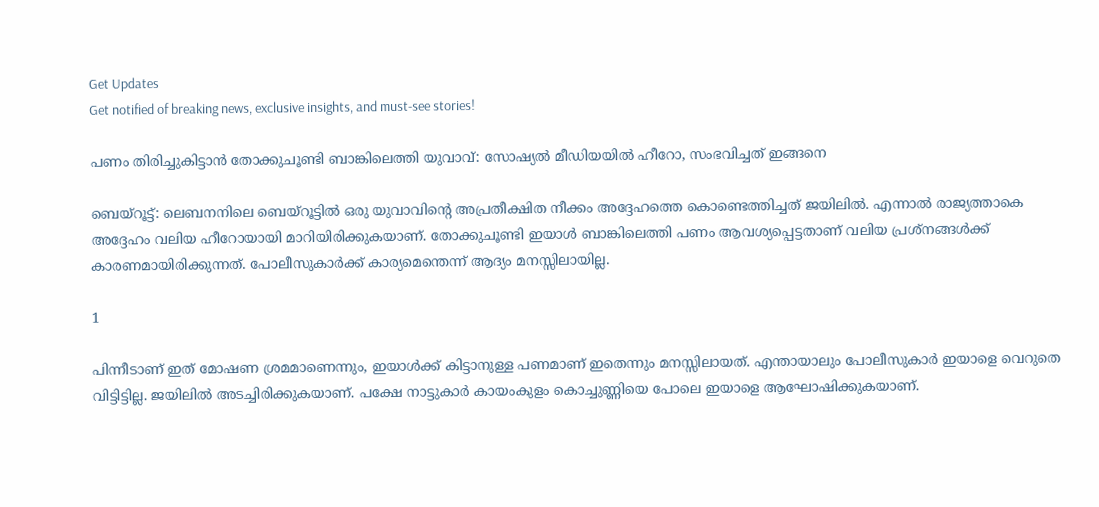Get Updates
Get notified of breaking news, exclusive insights, and must-see stories!

പണം തിരിച്ചുകിട്ടാന്‍ തോക്കുചൂണ്ടി ബാങ്കിലെത്തി യുവാവ്: സോഷ്യല്‍ മീഡിയയില്‍ ഹീറോ, സംഭവിച്ചത് ഇങ്ങനെ

ബെയ്‌റൂട്ട്: ലെബനനിലെ ബെയ്‌റൂട്ടില്‍ ഒരു യുവാവിന്റെ അപ്രതീക്ഷിത നീക്കം അദ്ദേഹത്തെ കൊണ്ടെത്തിച്ചത് ജയിലില്‍. എന്നാല്‍ രാജ്യത്താകെ അദ്ദേഹം വലിയ ഹീറോയായി മാറിയിരിക്കുകയാണ്. തോക്കുചൂണ്ടി ഇയാള്‍ ബാങ്കിലെത്തി പണം ആവശ്യപ്പെട്ടതാണ് വലിയ പ്രശ്‌നങ്ങള്‍ക്ക് കാരണമായിരിക്കുന്നത്. പോലീസുകാര്‍ക്ക് കാര്യമെന്തെന്ന് ആദ്യം മനസ്സിലായില്ല.

1

പിന്നീടാണ് ഇത് മോഷണ ശ്രമമാണെന്നും, ഇയാള്‍ക്ക് കിട്ടാനുള്ള പണമാണ് ഇതെന്നും മനസ്സിലായത്. എന്തായാലും പോലീസുകാര്‍ ഇയാളെ വെറുതെ വിട്ടിട്ടില്ല. ജയിലില്‍ അടച്ചിരിക്കുകയാണ്. പക്ഷേ നാട്ടുകാര്‍ കായംകുളം കൊച്ചുണ്ണിയെ പോലെ ഇയാളെ ആഘോഷിക്കുകയാണ്.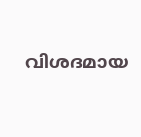വിശദമായ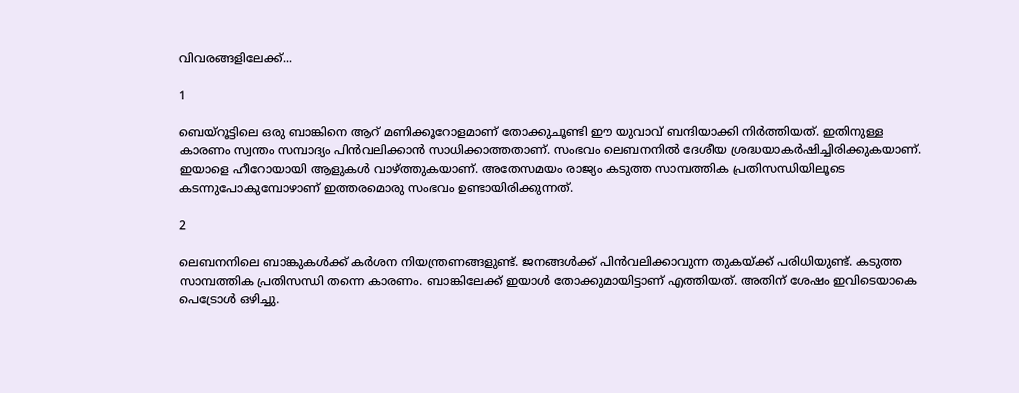വിവരങ്ങളിലേക്ക്...

1

ബെയ്‌റൂട്ടിലെ ഒരു ബാങ്കിനെ ആറ് മണിക്കൂറോളമാണ് തോക്കുചൂണ്ടി ഈ യുവാവ് ബന്ദിയാക്കി നിര്‍ത്തിയത്. ഇതിനുള്ള കാരണം സ്വന്തം സമ്പാദ്യം പിന്‍വലിക്കാന്‍ സാധിക്കാത്തതാണ്. സംഭവം ലെബനനില്‍ ദേശീയ ശ്രദ്ധയാകര്‍ഷിച്ചിരിക്കുകയാണ്. ഇയാളെ ഹീറോയായി ആളുകള്‍ വാഴ്ത്തുകയാണ്. അതേസമയം രാജ്യം കടുത്ത സാമ്പത്തിക പ്രതിസന്ധിയിലൂടെ കടന്നുപോകുമ്പോഴാണ് ഇത്തരമൊരു സംഭവം ഉണ്ടായിരിക്കുന്നത്.

2

ലെബനനിലെ ബാങ്കുകള്‍ക്ക് കര്‍ശന നിയന്ത്രണങ്ങളുണ്ട്. ജനങ്ങള്‍ക്ക് പിന്‍വലിക്കാവുന്ന തുകയ്ക്ക് പരിധിയുണ്ട്. കടുത്ത സാമ്പത്തിക പ്രതിസന്ധി തന്നെ കാരണം. ബാങ്കിലേക്ക് ഇയാള്‍ തോക്കുമായിട്ടാണ് എത്തിയത്. അതിന് ശേഷം ഇവിടെയാകെ പെട്രോള്‍ ഒഴിച്ചു.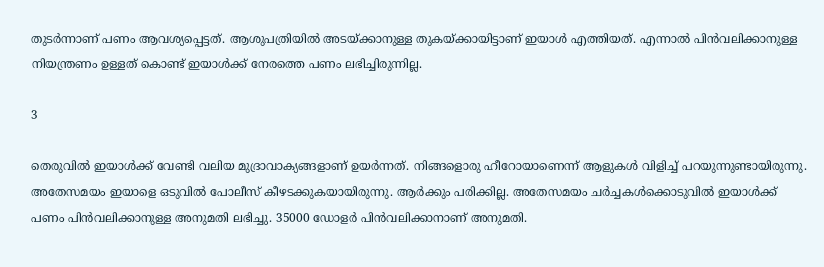തുടര്‍ന്നാണ് പണം ആവശ്യപ്പെട്ടത്. ആശുപത്രിയില്‍ അടയ്ക്കാനുള്ള തുകയ്ക്കായിട്ടാണ് ഇയാള്‍ എത്തിയത്. എന്നാല്‍ പിന്‍വലിക്കാനുള്ള നിയന്ത്രണം ഉള്ളത് കൊണ്ട് ഇയാള്‍ക്ക് നേരത്തെ പണം ലഭിച്ചിരുന്നില്ല.

3

തെരുവില്‍ ഇയാള്‍ക്ക് വേണ്ടി വലിയ മുദ്രാവാക്യങ്ങളാണ് ഉയര്‍ന്നത്. നിങ്ങളൊരു ഹീറോയാണെന്ന് ആളുകള്‍ വിളിച്ച് പറയുന്നുണ്ടായിരുന്നു. അതേസമയം ഇയാളെ ഒടുവില്‍ പോലീസ് കീഴടക്കുകയായിരുന്നു. ആര്‍ക്കും പരിക്കില്ല. അതേസമയം ചര്‍ച്ചകള്‍ക്കൊടുവില്‍ ഇയാള്‍ക്ക് പണം പിന്‍വലിക്കാനുള്ള അനുമതി ലഭിച്ചു. 35000 ഡോളര്‍ പിന്‍വലിക്കാനാണ് അനുമതി.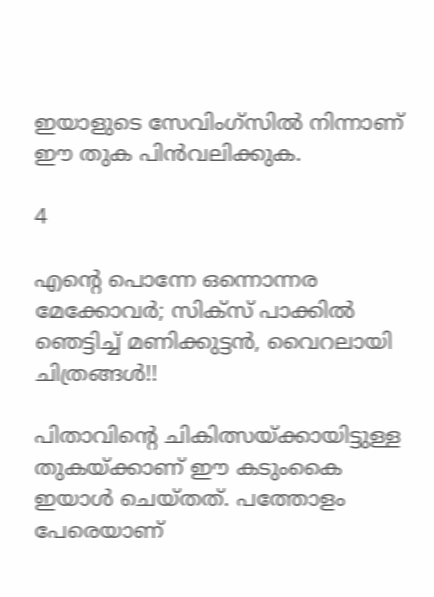ഇയാളുടെ സേവിംഗ്‌സില്‍ നിന്നാണ് ഈ തുക പിന്‍വലിക്കുക.

4

എന്റെ പൊന്നേ ഒന്നൊന്നര മേക്കോവര്‍; സിക്‌സ് പാക്കില്‍ ഞെട്ടിച്ച് മണിക്കുട്ടന്‍, വൈറലായി ചിത്രങ്ങള്‍!!

പിതാവിന്റെ ചികിത്സയ്ക്കായിട്ടുള്ള തുകയ്ക്കാണ് ഈ കടുംകൈ ഇയാള്‍ ചെയ്തത്. പത്തോളം പേരെയാണ്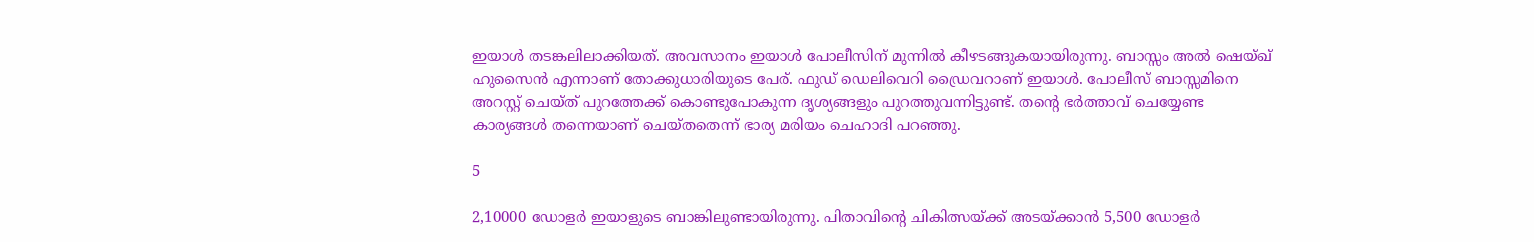ഇയാള്‍ തടങ്കലിലാക്കിയത്. അവസാനം ഇയാള്‍ പോലീസിന് മുന്നില്‍ കീഴടങ്ങുകയായിരുന്നു. ബാസ്സം അല്‍ ഷെയ്ഖ് ഹുസൈന്‍ എന്നാണ് തോക്കുധാരിയുടെ പേര്. ഫുഡ് ഡെലിവെറി ഡ്രൈവറാണ് ഇയാള്‍. പോലീസ് ബാസ്സമിനെ അറസ്റ്റ് ചെയ്ത് പുറത്തേക്ക് കൊണ്ടുപോകുന്ന ദൃശ്യങ്ങളും പുറത്തുവന്നിട്ടുണ്ട്. തന്റെ ഭര്‍ത്താവ് ചെയ്യേണ്ട കാര്യങ്ങള്‍ തന്നെയാണ് ചെയ്തതെന്ന് ഭാര്യ മരിയം ചെഹാദി പറഞ്ഞു.

5

2,10000 ഡോളര്‍ ഇയാളുടെ ബാങ്കിലുണ്ടായിരുന്നു. പിതാവിന്റെ ചികിത്സയ്ക്ക് അടയ്ക്കാന്‍ 5,500 ഡോളര്‍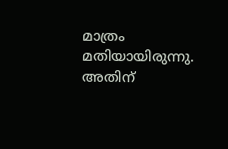മാത്രം മതിയായിരുന്നു. അതിന്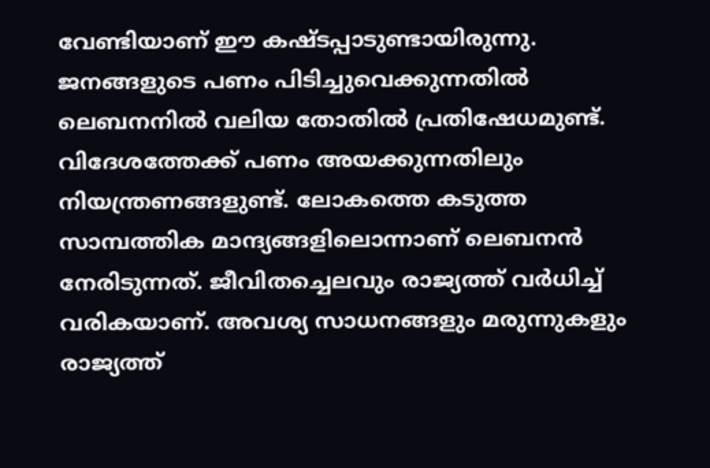വേണ്ടിയാണ് ഈ കഷ്ടപ്പാടുണ്ടായിരുന്നു. ജനങ്ങളുടെ പണം പിടിച്ചുവെക്കുന്നതില്‍ ലെബനനില്‍ വലിയ തോതില്‍ പ്രതിഷേധമുണ്ട്. വിദേശത്തേക്ക് പണം അയക്കുന്നതിലും നിയന്ത്രണങ്ങളുണ്ട്. ലോകത്തെ കടുത്ത സാമ്പത്തിക മാന്ദ്യങ്ങളിലൊന്നാണ് ലെബനന്‍ നേരിടുന്നത്. ജീവിതച്ചെലവും രാജ്യത്ത് വര്‍ധിച്ച് വരികയാണ്. അവശ്യ സാധനങ്ങളും മരുന്നുകളും രാജ്യത്ത്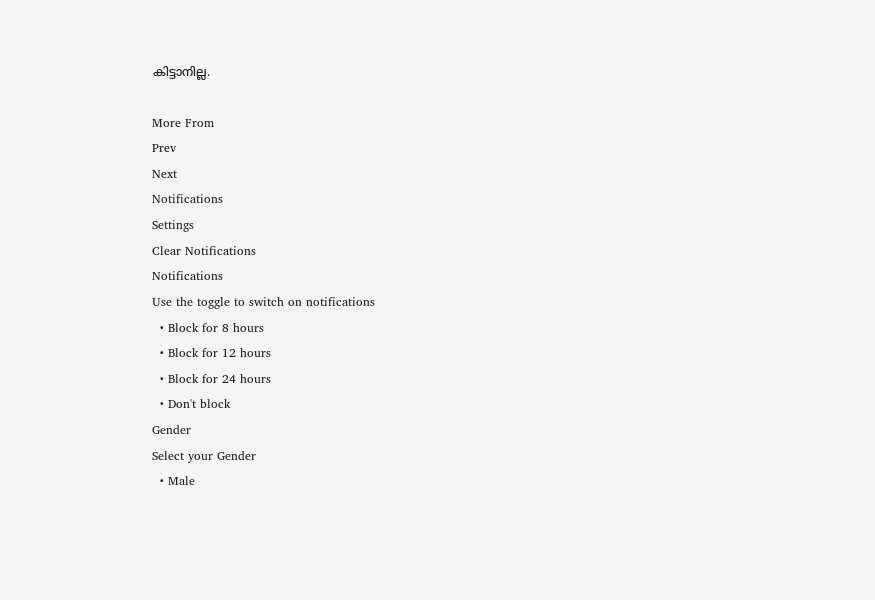കിട്ടാനില്ല.

More From
Prev
Next
Notifications
Settings
Clear Notifications
Notifications
Use the toggle to switch on notifications
  • Block for 8 hours
  • Block for 12 hours
  • Block for 24 hours
  • Don't block
Gender
Select your Gender
  • Male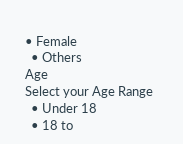• Female
  • Others
Age
Select your Age Range
  • Under 18
  • 18 to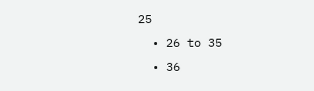25
  • 26 to 35
  • 36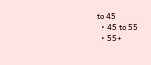to 45
  • 45 to 55
  • 55+